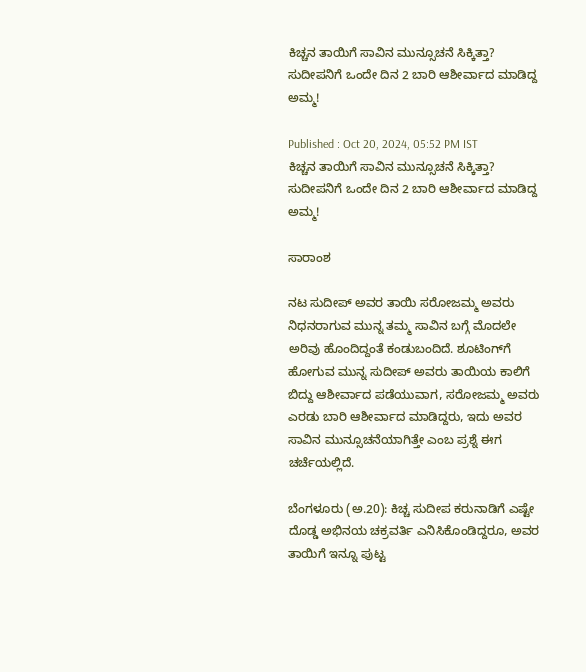ಕಿಚ್ಚನ ತಾಯಿಗೆ ಸಾವಿನ ಮುನ್ಸೂಚನೆ ಸಿಕ್ಕಿತ್ತಾ? ಸುದೀಪನಿಗೆ ಒಂದೇ ದಿನ 2 ಬಾರಿ ಆಶೀರ್ವಾದ ಮಾಡಿದ್ದ ಅಮ್ಮ!

Published : Oct 20, 2024, 05:52 PM IST
ಕಿಚ್ಚನ ತಾಯಿಗೆ ಸಾವಿನ ಮುನ್ಸೂಚನೆ ಸಿಕ್ಕಿತ್ತಾ? ಸುದೀಪನಿಗೆ ಒಂದೇ ದಿನ 2 ಬಾರಿ ಆಶೀರ್ವಾದ ಮಾಡಿದ್ದ ಅಮ್ಮ!

ಸಾರಾಂಶ

ನಟ ಸುದೀಪ್ ಅವರ ತಾಯಿ ಸರೋಜಮ್ಮ ಅವರು ನಿಧನರಾಗುವ ಮುನ್ನ ತಮ್ಮ ಸಾವಿನ ಬಗ್ಗೆ ಮೊದಲೇ ಅರಿವು ಹೊಂದಿದ್ದಂತೆ ಕಂಡುಬಂದಿದೆ. ಶೂಟಿಂಗ್‌ಗೆ ಹೋಗುವ ಮುನ್ನ ಸುದೀಪ್ ಅವರು ತಾಯಿಯ ಕಾಲಿಗೆ ಬಿದ್ದು ಆಶೀರ್ವಾದ ಪಡೆಯುವಾಗ, ಸರೋಜಮ್ಮ ಅವರು ಎರಡು ಬಾರಿ ಆಶೀರ್ವಾದ ಮಾಡಿದ್ದರು, ಇದು ಅವರ ಸಾವಿನ ಮುನ್ಸೂಚನೆಯಾಗಿತ್ತೇ ಎಂಬ ಪ್ರಶ್ನೆ ಈಗ ಚರ್ಚೆಯಲ್ಲಿದೆ.

ಬೆಂಗಳೂರು (ಅ.20): ಕಿಚ್ಚ ಸುದೀಪ ಕರುನಾಡಿಗೆ ಎಷ್ಟೇ ದೊಡ್ಡ ಅಭಿನಯ ಚಕ್ರವರ್ತಿ ಎನಿಸಿಕೊಂಡಿದ್ದರೂ, ಅವರ ತಾಯಿಗೆ ಇನ್ನೂ ಪುಟ್ಟ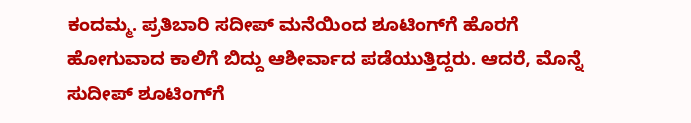ಕಂದಮ್ಮ. ಪ್ರತಿಬಾರಿ ಸದೀಪ್ ಮನೆಯಿಂದ ಶೂಟಿಂಗ್‌ಗೆ ಹೊರಗೆ ಹೋಗುವಾದ ಕಾಲಿಗೆ ಬಿದ್ದು ಆಶೀರ್ವಾದ ಪಡೆಯುತ್ತಿದ್ದರು. ಆದರೆ, ಮೊನ್ನೆ ಸುದೀಪ್ ಶೂಟಿಂಗ್‌ಗೆ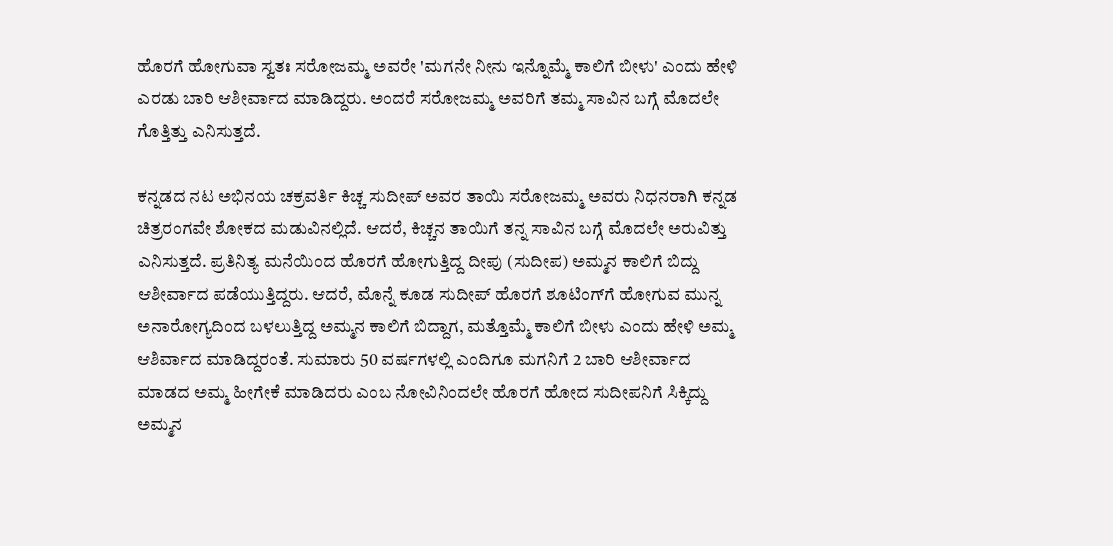ಹೊರಗೆ ಹೋಗುವಾ ಸ್ವತಃ ಸರೋಜಮ್ಮ ಅವರೇ 'ಮಗನೇ ನೀನು ಇನ್ನೊಮ್ಮೆ ಕಾಲಿಗೆ ಬೀಳು' ಎಂದು ಹೇಳಿ ಎರಡು ಬಾರಿ ಆಶೀರ್ವಾದ ಮಾಡಿದ್ದರು. ಅಂದರೆ ಸರೋಜಮ್ಮ ಅವರಿಗೆ ತಮ್ಮ ಸಾವಿನ ಬಗ್ಗೆ ಮೊದಲೇ ಗೊತ್ತಿತ್ತು ಎನಿಸುತ್ತದೆ.

ಕನ್ನಡದ ನಟ ಅಭಿನಯ ಚಕ್ರವರ್ತಿ ಕಿಚ್ಚ ಸುದೀಪ್ ಅವರ ತಾಯಿ ಸರೋಜಮ್ಮ ಅವರು ನಿಧನರಾಗಿ ಕನ್ನಡ ಚಿತ್ರರಂಗವೇ ಶೋಕದ ಮಡುವಿನಲ್ಲಿದೆ. ಆದರೆ, ಕಿಚ್ಚನ ತಾಯಿಗೆ ತನ್ನ ಸಾವಿನ ಬಗ್ಗೆ ಮೊದಲೇ ಅರುವಿತ್ತು ಎನಿಸುತ್ತದೆ. ಪ್ರತಿನಿತ್ಯ ಮನೆಯಿಂದ ಹೊರಗೆ ಹೋಗುತ್ತಿದ್ದ ದೀಪು (ಸುದೀಪ) ಅಮ್ಮನ ಕಾಲಿಗೆ ಬಿದ್ದು ಆಶೀರ್ವಾದ ಪಡೆಯುತ್ತಿದ್ದರು. ಆದರೆ, ಮೊನ್ನೆ ಕೂಡ ಸುದೀಪ್ ಹೊರಗೆ ಶೂಟಿಂಗ್‌ಗೆ ಹೋಗುವ ಮುನ್ನ ಅನಾರೋಗ್ಯದಿಂದ ಬಳಲುತ್ತಿದ್ದ ಅಮ್ಮನ ಕಾಲಿಗೆ ಬಿದ್ದಾಗ, ಮತ್ತೊಮ್ಮೆ ಕಾಲಿಗೆ ಬೀಳು ಎಂದು ಹೇಳಿ ಅಮ್ಮ ಆಶಿರ್ವಾದ ಮಾಡಿದ್ದರಂತೆ. ಸುಮಾರು 50 ವರ್ಷಗಳಲ್ಲಿ ಎಂದಿಗೂ ಮಗನಿಗೆ 2 ಬಾರಿ ಆಶೀರ್ವಾದ ಮಾಡದ ಅಮ್ಮ ಹೀಗೇಕೆ ಮಾಡಿದರು ಎಂಬ ನೋವಿನಿಂದಲೇ ಹೊರಗೆ ಹೋದ ಸುದೀಪನಿಗೆ ಸಿಕ್ಕಿದ್ದು ಅಮ್ಮನ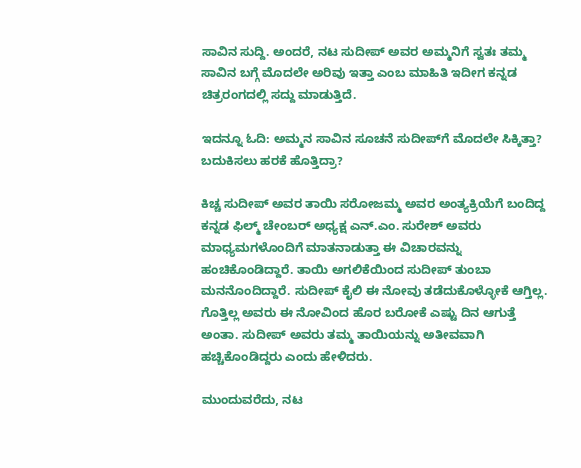ಸಾವಿನ ಸುದ್ದಿ. ಅಂದರೆ, ನಟ ಸುದೀಪ್ ಅವರ ಅಮ್ಮನಿಗೆ ಸ್ವತಃ ತಮ್ಮ ಸಾವಿನ ಬಗ್ಗೆ ಮೊದಲೇ ಅರಿವು ಇತ್ತಾ ಎಂಬ ಮಾಹಿತಿ ಇದೀಗ ಕನ್ನಡ ಚಿತ್ರರಂಗದಲ್ಲಿ ಸದ್ದು ಮಾಡುತ್ತಿದೆ.

ಇದನ್ನೂ ಓದಿ: ಅಮ್ಮನ ಸಾವಿನ ಸೂಚನೆ ಸುದೀಪ್‌ಗೆ ಮೊದಲೇ ಸಿಕ್ಕಿತ್ತಾ? ಬದುಕಿಸಲು ಹರಕೆ ಹೊತ್ತಿದ್ರಾ?

ಕಿಚ್ಚ ಸುದೀಪ್ ಅವರ ತಾಯಿ ಸರೋಜಮ್ಮ ಅವರ ಅಂತ್ಯಕ್ರಿಯೆಗೆ ಬಂದಿದ್ದ ಕನ್ನಡ ಫಿಲ್ಮ್ ಚೇಂಬರ್ ಅಧ್ಯಕ್ಷ ಎನ್.ಎಂ. ಸುರೇಶ್ ಅವರು ಮಾಧ್ಯಮಗಳೊಂದಿಗೆ ಮಾತನಾಡುತ್ತಾ ಈ ವಿಚಾರವನ್ನು ಹಂಚಿಕೊಂಡಿದ್ದಾರೆ. ತಾಯಿ ಅಗಲಿಕೆಯಿಂದ ಸುದೀಪ್ ತುಂಬಾ ಮನನೊಂದಿದ್ದಾರೆ. ಸುದೀಪ್ ಕೈಲಿ ಈ ನೋವು ತಡೆದುಕೊಳ್ಳೋಕೆ ಆಗ್ತಿಲ್ಲ. ಗೊತ್ತಿಲ್ಲ ಅವರು ಈ ನೋವಿಂದ ಹೊರ ಬರೋಕೆ ಎಷ್ಟು ದಿನ ಆಗುತ್ತೆ ಅಂತಾ. ಸುದೀಪ್ ಅವರು ತಮ್ಮ ತಾಯಿಯನ್ನು ಅತೀವವಾಗಿ ಹಚ್ಚಿಕೊಂಡಿದ್ದರು ಎಂದು ಹೇಳಿದರು.

ಮುಂದುವರೆದು, ನಟ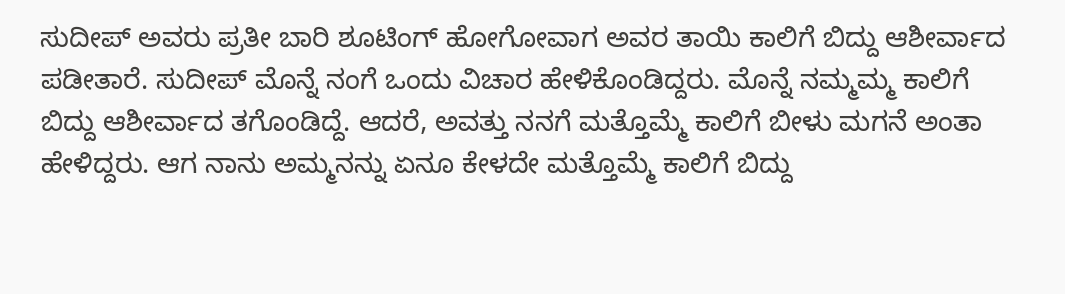ಸುದೀಪ್ ಅವರು ಪ್ರತೀ ಬಾರಿ ಶೂಟಿಂಗ್ ಹೋಗೋವಾಗ ಅವರ ತಾಯಿ ಕಾಲಿಗೆ ಬಿದ್ದು ಆಶೀರ್ವಾದ ಪಡೀತಾರೆ. ಸುದೀಪ್ ಮೊನ್ನೆ ನಂಗೆ ಒಂದು ವಿಚಾರ ಹೇಳಿಕೊಂಡಿದ್ದರು. ಮೊನ್ನೆ ನಮ್ಮಮ್ಮ ಕಾಲಿಗೆ ಬಿದ್ದು ಆಶೀರ್ವಾದ ತಗೊಂಡಿದ್ದೆ. ಆದರೆ, ಅವತ್ತು ನನಗೆ ಮತ್ತೊಮ್ಮೆ ಕಾಲಿಗೆ ಬೀಳು ಮಗನೆ ಅಂತಾ ಹೇಳಿದ್ದರು. ಆಗ ನಾನು ಅಮ್ಮನನ್ನು ಏನೂ ಕೇಳದೇ ಮತ್ತೊಮ್ಮೆ ಕಾಲಿಗೆ ಬಿದ್ದು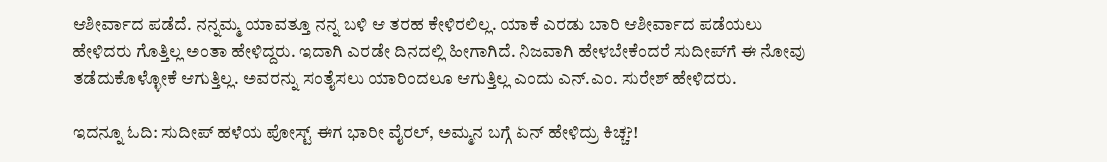ಆಶೀರ್ವಾದ ಪಡೆದೆ. ನನ್ನಮ್ಮ ಯಾವತ್ತೂ ನನ್ನ ಬಳಿ ಆ ತರಹ ಕೇಳಿರಲಿಲ್ಲ. ಯಾಕೆ ಎರಡು ಬಾರಿ ಆಶೀರ್ವಾದ ಪಡೆಯಲು ಹೇಳಿದರು ಗೊತ್ತಿಲ್ಲ ಅಂತಾ ಹೇಳಿದ್ದರು. ಇದಾಗಿ ಎರಡೇ ದಿನದಲ್ಲಿ ಹೀಗಾಗಿದೆ. ನಿಜವಾಗಿ ಹೇಳಬೇಕೆಂದರೆ ಸುದೀಪ್‌ಗೆ ಈ ನೋವು ತಡೆದುಕೊಳ್ಳೋಕೆ ಆಗುತ್ತಿಲ್ಲ. ಅವರನ್ನು ಸಂತೈಸಲು ಯಾರಿಂದಲೂ ಆಗುತ್ತಿಲ್ಲ ಎಂದು ಎನ್.ಎಂ. ಸುರೇಶ್ ಹೇಳಿದರು.

ಇದನ್ನೂ ಓದಿ: ಸುದೀಪ್ ಹಳೆಯ ಪೋಸ್ಟ್ ಈಗ ಭಾರೀ ವೈರಲ್, ಅಮ್ಮನ ಬಗ್ಗೆ ಏನ್ ಹೇಳಿದ್ರು ಕಿಚ್ಚ?!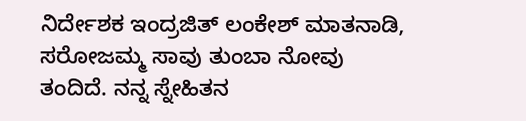ನಿರ್ದೇಶಕ ಇಂದ್ರಜಿತ್ ಲಂಕೇಶ್ ಮಾತನಾಡಿ, ಸರೋಜಮ್ಮ ಸಾವು ತುಂಬಾ ನೋವು ತಂದಿದೆ. ನನ್ನ ಸ್ನೇಹಿತನ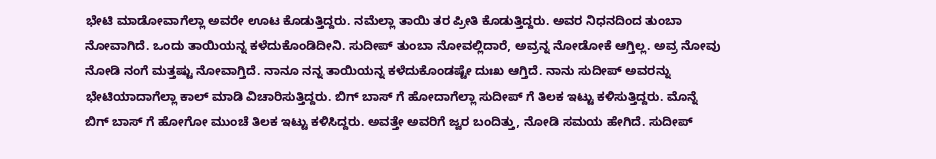ಭೇಟಿ ಮಾಡೋವಾಗೆಲ್ಲಾ ಅವರೇ ಊಟ ಕೊಡುತ್ತಿದ್ದರು. ನಮೆಲ್ಲಾ ತಾಯಿ ತರ ಪ್ರೀತಿ ಕೊಡುತ್ತಿದ್ದರು. ಅವರ ನಿಧನದಿಂದ ತುಂಬಾ ನೋವಾಗಿದೆ. ಒಂದು ತಾಯಿಯನ್ನ ಕಳೆದುಕೊಂಡಿದೀನಿ. ಸುದೀಪ್ ತುಂಬಾ ನೋವಲ್ಲಿದಾರೆ, ಅವ್ರನ್ನ ನೋಡೋಕೆ ಆಗ್ತಿಲ್ಲ. ಅವ್ರ ನೋವು ನೋಡಿ ನಂಗೆ ಮತ್ತಷ್ಟು ನೋವಾಗ್ತಿದೆ. ನಾನೂ ನನ್ನ ತಾಯಿಯನ್ನ ಕಳೆದುಕೊಂಡಷ್ಟೇ ದುಃಖ ಆಗ್ತಿದೆ. ನಾನು ಸುದೀಪ್ ಅವರನ್ನು ಭೇಟಿಯಾದಾಗೆಲ್ಲಾ ಕಾಲ್ ಮಾಡಿ ವಿಚಾರಿಸುತ್ತಿದ್ದರು. ಬಿಗ್ ಬಾಸ್ ಗೆ ಹೋದಾಗೆಲ್ಲಾ ಸುದೀಪ್ ಗೆ ತಿಲಕ ಇಟ್ಟು ಕಳಿಸುತ್ತಿದ್ದರು. ಮೊನ್ನೆ ಬಿಗ್ ಬಾಸ್ ಗೆ ಹೋಗೋ ಮುಂಚೆ ತಿಲಕ ಇಟ್ಟು ಕಳಿಸಿದ್ದರು. ಅವತ್ತೇ ಅವರಿಗೆ ಜ್ವರ ಬಂದಿತ್ತು, ನೋಡಿ ಸಮಯ ಹೇಗಿದೆ‌. ಸುದೀಪ್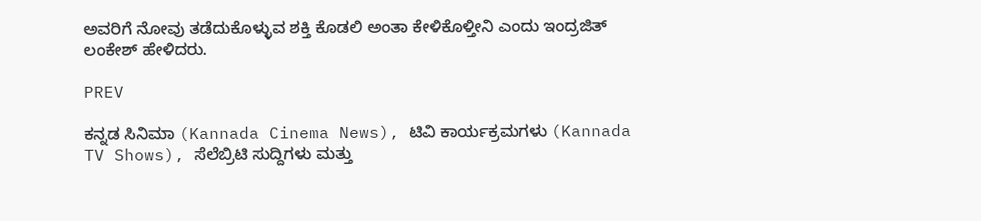ಅವರಿಗೆ ನೋವು ತಡೆದುಕೊಳ್ಳುವ ಶಕ್ತಿ ಕೊಡಲಿ ಅಂತಾ ಕೇಳಿಕೊಳ್ತೀನಿ ಎಂದು ಇಂದ್ರಜಿತ್ ಲಂಕೇಶ್ ಹೇಳಿದರು.

PREV

ಕನ್ನಡ ಸಿನಿಮಾ (Kannada Cinema News), ಟಿವಿ ಕಾರ್ಯಕ್ರಮಗಳು (Kannada TV Shows), ಸೆಲೆಬ್ರಿಟಿ ಸುದ್ದಿಗಳು ಮತ್ತು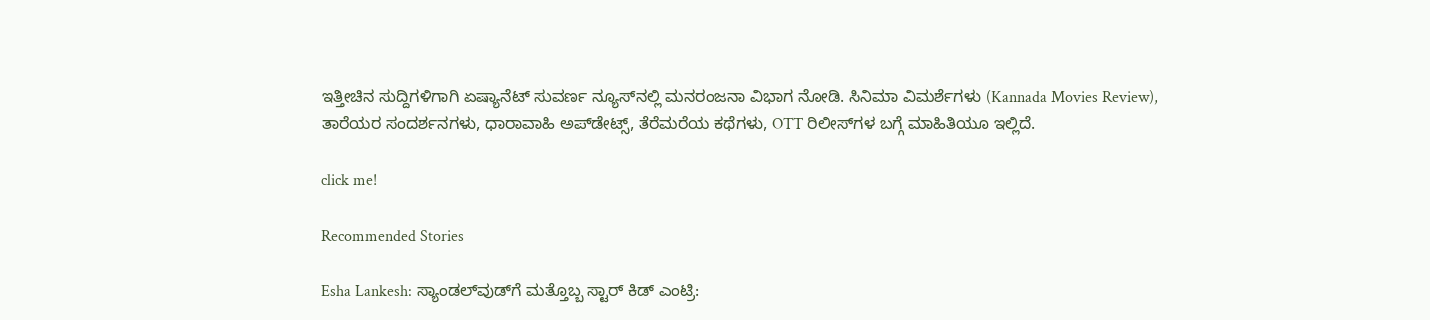ಇತ್ತೀಚಿನ ಸುದ್ದಿಗಳಿಗಾಗಿ ಏಷ್ಯಾನೆಟ್ ಸುವರ್ಣ ನ್ಯೂಸ್‌ನಲ್ಲಿ ಮನರಂಜನಾ ವಿಭಾಗ ನೋಡಿ. ಸಿನಿಮಾ ವಿಮರ್ಶೆಗಳು (Kannada Movies Review), ತಾರೆಯರ ಸಂದರ್ಶನಗಳು, ಧಾರಾವಾಹಿ ಅಪ್‌ಡೇಟ್ಸ್‌, ತೆರೆಮರೆಯ ಕಥೆಗಳು, OTT ರಿಲೀಸ್‌ಗಳ ಬಗ್ಗೆ ಮಾಹಿತಿಯೂ ಇಲ್ಲಿದೆ.

click me!

Recommended Stories

Esha Lankesh: ಸ್ಯಾಂಡಲ್‌ವುಡ್‌ಗೆ ಮತ್ತೊಬ್ಬ ಸ್ಟಾರ್ ಕಿಡ್ ಎಂಟ್ರಿ: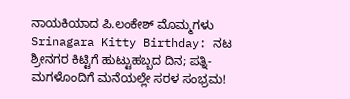ನಾಯಕಿಯಾದ ಪಿ.ಲಂಕೇಶ್ ಮೊಮ್ಮಗಳು
Srinagara Kitty Birthday: ನಟ ಶ್ರೀನಗರ ಕಿಟ್ಟಿಗೆ ಹುಟ್ಟುಹಬ್ಬದ ದಿನ; ಪತ್ನಿ-ಮಗಳೊಂದಿಗೆ ಮನೆಯಲ್ಲೇ ಸರಳ ಸಂಭ್ರಮ!